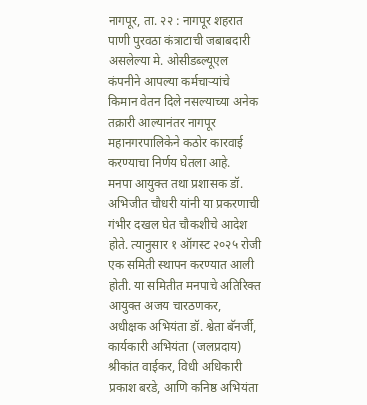नागपूर, ता. २२ : नागपूर शहरात पाणी पुरवठा कंत्राटाची जबाबदारी असलेल्या मे. ओसीडब्ल्यूएल कंपनीने आपल्या कर्मचाऱ्यांचे किमान वेतन दिले नसल्याच्या अनेक तक्रारी आल्यानंतर नागपूर महानगरपालिकेने कठोर कारवाई करण्याचा निर्णय घेतला आहे.
मनपा आयुक्त तथा प्रशासक डॉ. अभिजीत चौधरी यांनी या प्रकरणाची गंभीर दखल घेत चौकशीचे आदेश होते. त्यानुसार १ ऑगस्ट २०२५ रोजी एक समिती स्थापन करण्यात आली होती. या समितीत मनपाचे अतिरिक्त आयुक्त अजय चारठणकर, अधीक्षक अभियंता डॉ. श्वेता बॅनर्जी, कार्यकारी अभियंता (जलप्रदाय) श्रीकांत वाईकर, विधी अधिकारी प्रकाश बरडे, आणि कनिष्ठ अभियंता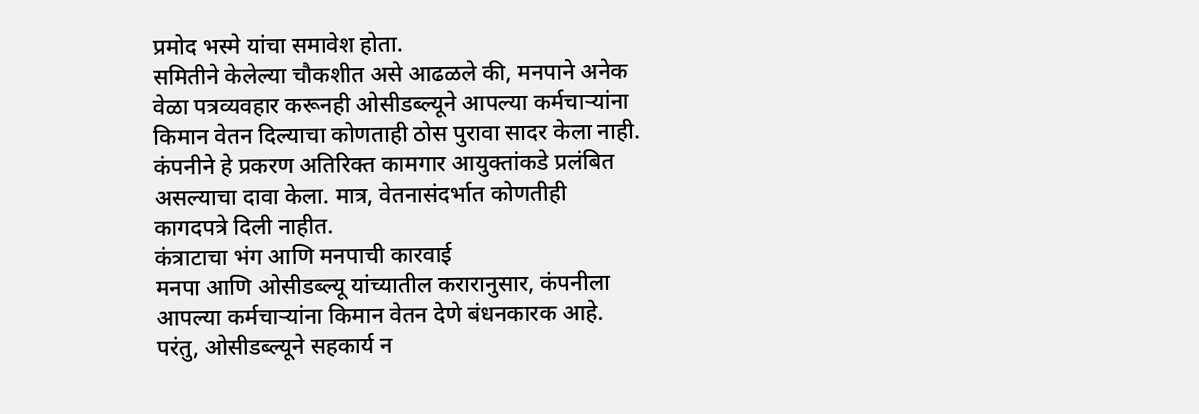प्रमोद भस्मे यांचा समावेश होता.
समितीने केलेल्या चौकशीत असे आढळले की, मनपाने अनेक वेळा पत्रव्यवहार करूनही ओसीडब्ल्यूने आपल्या कर्मचाऱ्यांना किमान वेतन दिल्याचा कोणताही ठोस पुरावा सादर केला नाही. कंपनीने हे प्रकरण अतिरिक्त कामगार आयुक्तांकडे प्रलंबित असल्याचा दावा केला. मात्र, वेतनासंदर्भात कोणतीही कागदपत्रे दिली नाहीत.
कंत्राटाचा भंग आणि मनपाची कारवाई
मनपा आणि ओसीडब्ल्यू यांच्यातील करारानुसार, कंपनीला आपल्या कर्मचाऱ्यांना किमान वेतन देणे बंधनकारक आहे. परंतु, ओसीडब्ल्यूने सहकार्य न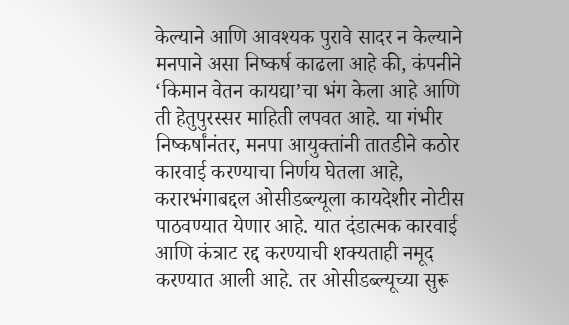केल्याने आणि आवश्यक पुरावे सादर न केल्याने मनपाने असा निष्कर्ष काढला आहे की, कंपनीने ‘किमान वेतन कायद्या’चा भंग केला आहे आणि ती हेतुपुरस्सर माहिती लपवत आहे. या गंभीर निष्कर्षांनंतर, मनपा आयुक्तांनी तातडीने कठोर कारवाई करण्याचा निर्णय घेतला आहे, करारभंगाबद्दल ओसीडब्ल्यूला कायदेशीर नोटीस पाठवण्यात येणार आहे. यात दंडात्मक कारवाई आणि कंत्राट रद्द करण्याची शक्यताही नमूद करण्यात आली आहे. तर ओसीडब्ल्यूच्या सुरू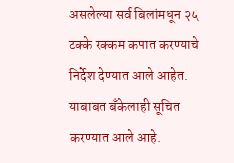असलेल्या सर्व बिलांमधून २५ टक्के रक्कम कपात करण्याचे निर्देश देण्यात आले आहेत. याबाबत बँकेलाही सूचित करण्यात आले आहे.